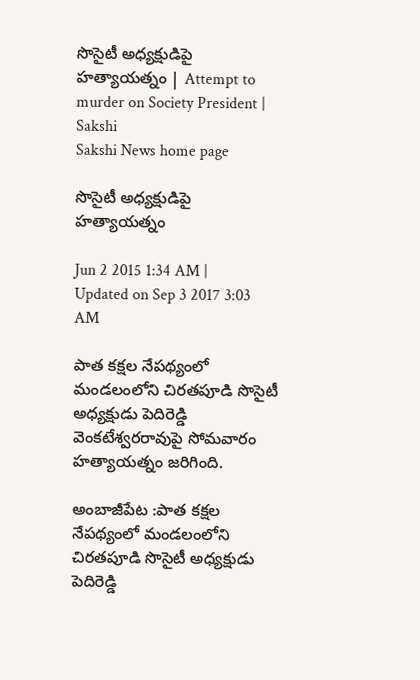సొసైటీ అధ్యక్షుడిపై హత్యాయత్నం | Attempt to murder on Society President | Sakshi
Sakshi News home page

సొసైటీ అధ్యక్షుడిపై హత్యాయత్నం

Jun 2 2015 1:34 AM | Updated on Sep 3 2017 3:03 AM

పాత కక్షల నేపథ్యంలో మండలంలోని చిరతపూడి సొసైటీ అధ్యక్షుడు పెదిరెడ్డి వెంకటేశ్వరరావుపై సోమవారం హత్యాయత్నం జరిగింది.

అంబాజీపేట :పాత కక్షల నేపథ్యంలో మండలంలోని చిరతపూడి సొసైటీ అధ్యక్షుడు పెదిరెడ్డి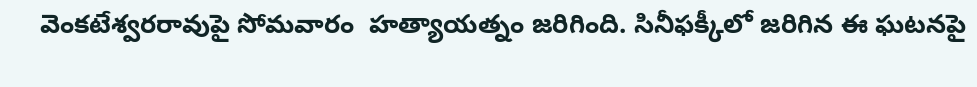వెంకటేశ్వరరావుపై సోమవారం  హత్యాయత్నం జరిగింది. సినీఫక్కీలో జరిగిన ఈ ఘటనపై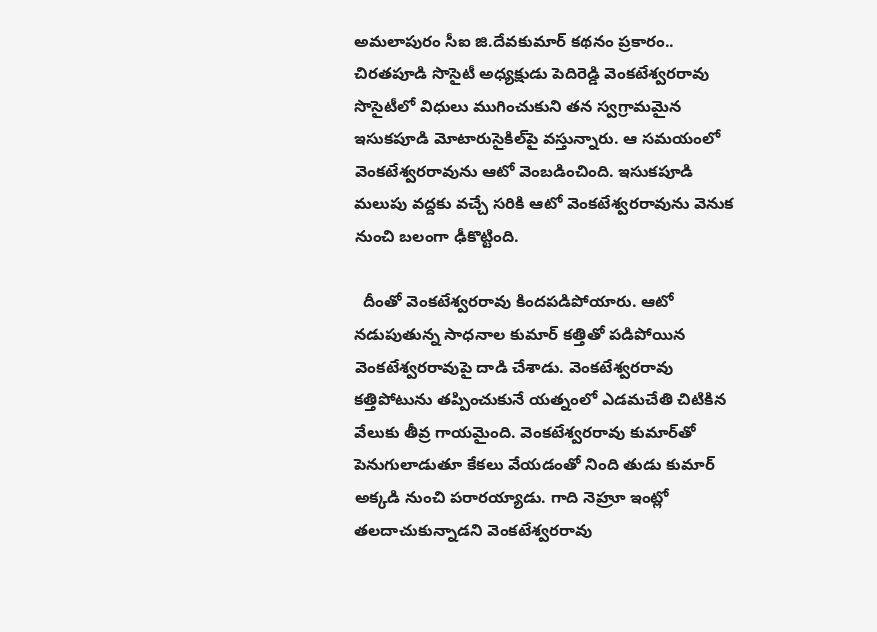అమలాపురం సీఐ జి.దేవకుమార్ కథనం ప్రకారం.. చిరతపూడి సొసైటీ అధ్యక్షుడు పెదిరెడ్డి వెంకటేశ్వరరావు సొసైటీలో విధులు ముగించుకుని తన స్వగ్రామమైన ఇసుకపూడి మోటారుసైకిల్‌పై వస్తున్నారు. ఆ సమయంలో వెంకటేశ్వరరావును ఆటో వెంబడించింది. ఇసుకపూడి మలుపు వద్దకు వచ్చే సరికి ఆటో వెంకటేశ్వరరావును వెనుక నుంచి బలంగా ఢీకొట్టింది.

  దీంతో వెంకటేశ్వరరావు కిందపడిపోయారు. ఆటో నడుపుతున్న సాధనాల కుమార్ కత్తితో పడిపోయిన వెంకటేశ్వరరావుపై దాడి చేశాడు. వెంకటేశ్వరరావు కత్తిపోటును తప్పించుకునే యత్నంలో ఎడమచేతి చిటికిన వేలుకు తీవ్ర గాయమైంది. వెంకటేశ్వరరావు కుమార్‌తో పెనుగులాడుతూ కేకలు వేయడంతో నింది తుడు కుమార్ అక్కడి నుంచి పరారయ్యాడు. గాది నెహ్రూ ఇంట్లో తలదాచుకున్నాడని వెంకటేశ్వరరావు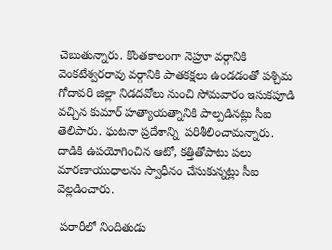చెబుతున్నారు. కొంతకాలంగా నెహ్రూ వర్గానికి వెంకటేశ్వరరావు వర్గానికి పాతకక్షలు ఉండడంతో పశ్చిమ గోదావరి జిల్లా నిడదవోలు నుంచి సోమవారం ఇసుకపూడి వచ్చిన కుమార్ హత్యాయత్నానికి పాల్పడినట్లు సీఐ తెలిపారు. ఘటనా ప్రదేశాన్ని  పరిశీలించామన్నారు. దాడికి ఉపయోగించిన ఆటో, కత్తితోపాటు పలు మారణాయుధాలను స్వాధీనం చేసుకున్నట్లు సీఐ వెల్లడించారు.

 పరారీలో నిందితుడు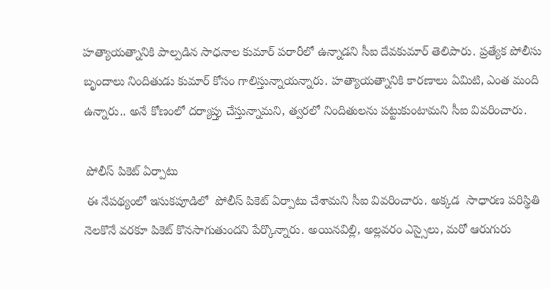హత్యాయత్నానికి పాల్పడిన సాధనాల కుమార్ పరారీలో ఉన్నాడని సీఐ దేవకుమార్ తెలిపారు. ప్రత్యేక పోలీసు బృందాలు నిందితుడు కుమార్ కోసం గాలిస్తున్నాయన్నారు. హత్యాయత్నానికి కారణాలు ఏమిటి, ఎంత మంది ఉన్నారు.. అనే కోణంలో దర్యాప్తు చేస్తున్నామని, త్వరలో నిందితులను పట్టుకుంటామని సీఐ వివరించారు.

 పోలీస్ పికెట్ ఏర్పాటు
 ఈ నేపథ్యంలో ఇసుకపూడిలో  పోలీస్ పికెట్ ఏర్పాటు చేశామని సీఐ వివరించారు. అక్కడ  సాధారణ పరిస్థితి నెలకొనే వరకూ పికెట్ కొనసాగుతుందని పేర్కొన్నారు. అయినవిల్లి, అల్లవరం ఎస్సైలు, మరో ఆరుగురు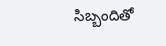సిబ్బందితో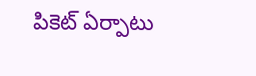పికెట్ ఏర్పాటు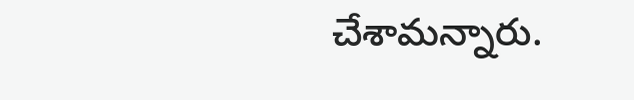చేశామన్నారు.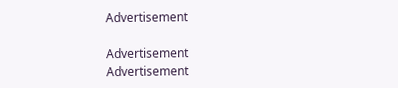Advertisement

Advertisement
Advertisement